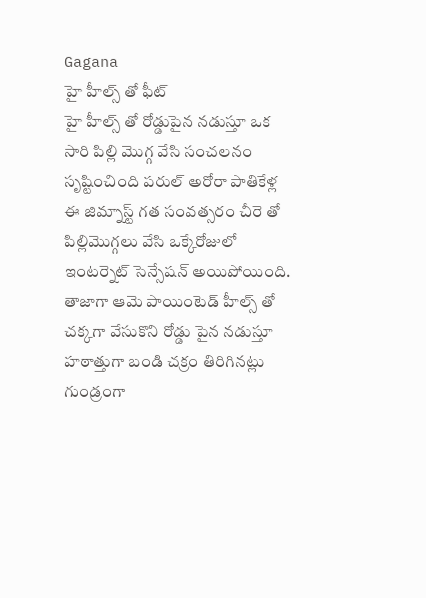Gagana
హై హీల్స్ తో ఫీట్
హై హీల్స్ తో రోడ్డుపైన నడుస్తూ ఒక సారి పిల్లి మొగ్గ వేసి సంచలనం సృష్టించింది పరుల్ అరోరా పాతికేళ్ల ఈ జిమ్నాస్ట్ గత సంవత్సరం చీరె తో పిల్లిమొగ్గలు వేసి ఒక్కేరోజులో ఇంటర్నెట్ సెన్సేషన్ అయిపోయింది. తాజాగా ఆమె పాయింటెడ్ హీల్స్ తో చక్కగా వేసుకొని రోడ్డు పైన నడుస్తూ హఠాత్తుగా బండి చక్రం తిరిగినట్లు గుండ్రంగా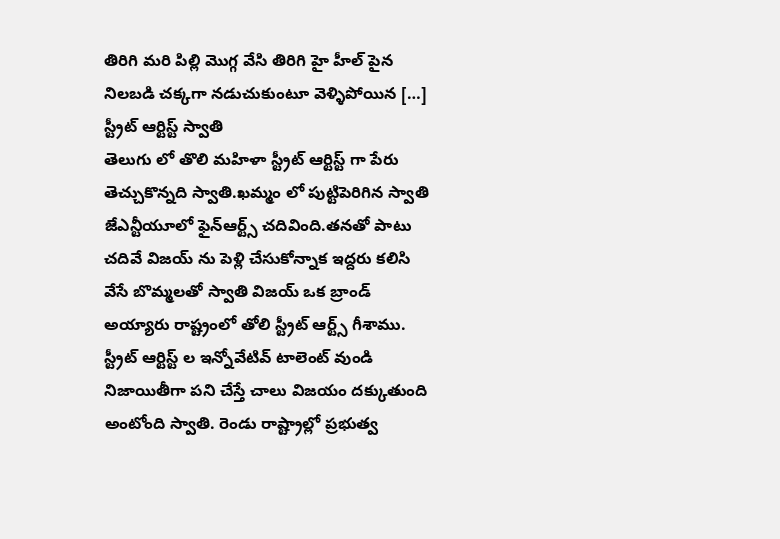తిరిగి మరి పిల్లి మొగ్గ వేసి తిరిగి హై హీల్ పైన నిలబడి చక్కగా నడుచుకుంటూ వెళ్ళిపోయిన […]
స్ట్రీట్ ఆర్టిస్ట్ స్వాతి
తెలుగు లో తొలి మహిళా స్ట్రీట్ ఆర్టిస్ట్ గా పేరు తెచ్చుకొన్నది స్వాతి.ఖమ్మం లో పుట్టిపెరిగిన స్వాతి జేఎన్టీయూలో ఫైన్ఆర్ట్స్ చదివింది.తనతో పాటు చదివే విజయ్ ను పెళ్లి చేసుకోన్నాక ఇద్దరు కలిసి వేసే బొమ్మలతో స్వాతి విజయ్ ఒక బ్రాండ్ అయ్యారు రాష్ట్రంలో తోలి స్ట్రీట్ ఆర్ట్స్ గీశాము. స్ట్రీట్ ఆర్టిస్ట్ ల ఇన్నోవేటివ్ టాలెంట్ వుండి నిజాయితీగా పని చేస్తే చాలు విజయం దక్కుతుంది అంటోంది స్వాతి. రెండు రాష్ట్రాల్లో ప్రభుత్వ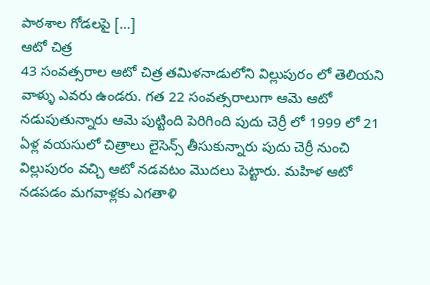పాఠశాల గోడలపై […]
ఆటో చిత్ర
43 సంవత్సరాల ఆటో చిత్ర తమిళనాడులోని విల్లుపురం లో తెలియని వాళ్ళు ఎవరు ఉండరు. గత 22 సంవత్సరాలుగా ఆమె ఆటో నడుపుతున్నారు ఆమె పుట్టింది పెరిగింది పుదు చెర్రీ లో 1999 లో 21 ఏళ్ల వయసులో చిత్రాలు లైసెన్స్ తీసుకున్నారు పుదు చెర్రీ నుంచి విల్లుపురం వచ్చి ఆటో నడవటం మొదలు పెట్టారు. మహిళ ఆటో నడపడం మగవాళ్లకు ఎగతాళి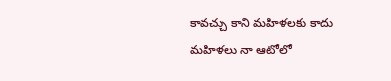కావచ్చు కాని మహిళలకు కాదు మహిళలు నా ఆటోలో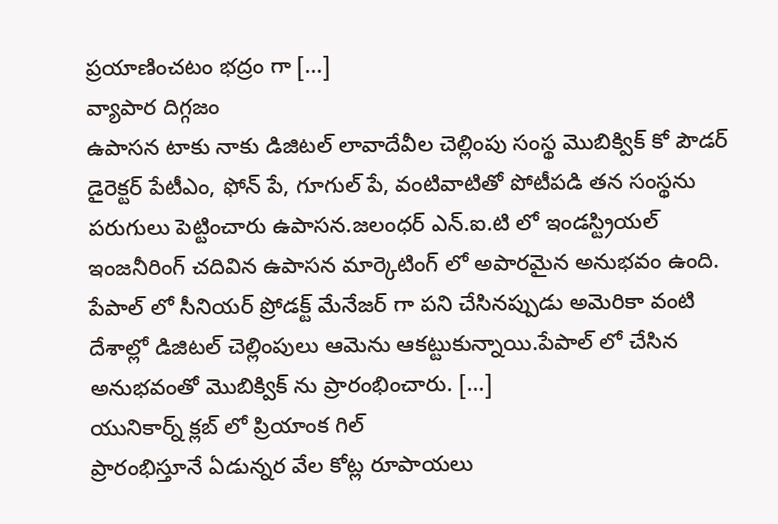ప్రయాణించటం భద్రం గా […]
వ్యాపార దిగ్గజం
ఉపాసన టాకు నాకు డిజిటల్ లావాదేవీల చెల్లింపు సంస్థ మొబిక్విక్ కో పౌడర్ డైరెక్టర్ పేటీఎం, ఫోన్ పే, గూగుల్ పే, వంటివాటితో పోటీపడి తన సంస్థను పరుగులు పెట్టించారు ఉపాసన.జలంధర్ ఎన్.ఐ.టి లో ఇండస్ట్రియల్ ఇంజనీరింగ్ చదివిన ఉపాసన మార్కెటింగ్ లో అపారమైన అనుభవం ఉంది. పేపాల్ లో సీనియర్ ప్రోడక్ట్ మేనేజర్ గా పని చేసినప్పుడు అమెరికా వంటి దేశాల్లో డిజిటల్ చెల్లింపులు ఆమెను ఆకట్టుకున్నాయి.పేపాల్ లో చేసిన అనుభవంతో మొబిక్విక్ ను ప్రారంభించారు. […]
యునికార్న్ క్లబ్ లో ప్రియాంక గిల్
ప్రారంభిస్తూనే ఏడున్నర వేల కోట్ల రూపాయలు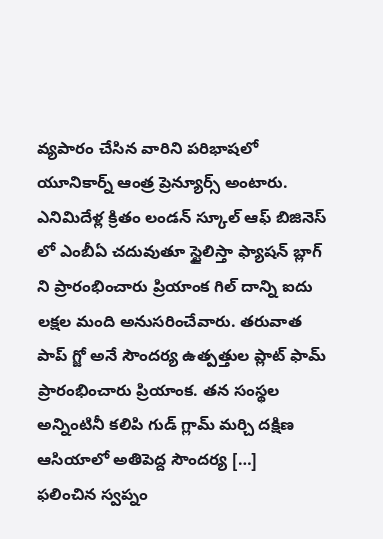వ్యపారం చేసిన వారిని పరిభాషలో యూనికార్న్ ఆంత్ర ప్రెన్యూర్స్ అంటారు. ఎనిమిదేళ్ల క్రితం లండన్ స్కూల్ ఆఫ్ బిజినెస్ లో ఎంబీఏ చదువుతూ స్టైలిస్తా ఫ్యాషన్ బ్లాగ్ ని ప్రారంభించారు ప్రియాంక గిల్ దాన్ని ఐదు లక్షల మంది అనుసరించేవారు. తరువాత పాప్ గ్జో అనే సౌందర్య ఉత్పత్తుల ప్లాట్ ఫామ్ ప్రారంభించారు ప్రియాంక. తన సంస్థల అన్నింటినీ కలిపి గుడ్ గ్లామ్ మర్చి దక్షిణ ఆసియాలో అతిపెద్ద సౌందర్య […]
ఫలించిన స్వప్నం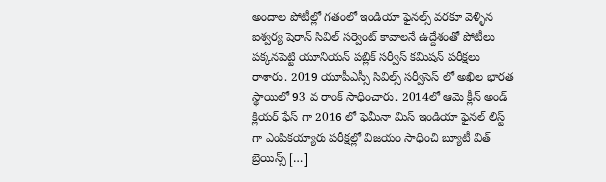అందాల పోటీల్లో గతంలో ఇండియా ఫైనల్స్ వరకూ వెళ్ళిన ఐశ్వర్య షెరాన్ సివిల్ సర్వెంట్ కావాలనే ఉద్దేశంతో పోటీలు పక్కనపెట్టి యూనియన్ పబ్లిక్ సర్వీస్ కమిషన్ పరీక్షలు రాశారు. 2019 యూపీఎస్సీ సివిల్స్ సర్వీసెస్ లో అఖిల భారత స్థాయిలో 93 వ రాంక్ సాధించారు. 2014లో ఆమె క్లీన్ అండ్ క్లియర్ ఫేస్ గా 2016 లో ఫెమీనా మిస్ ఇండియా ఫైనల్ లిస్ట్ గా ఎంపికయ్యారు పరీక్షల్లో విజయం సాధించి బ్యూటీ విత్ బ్రెయిన్స్ […]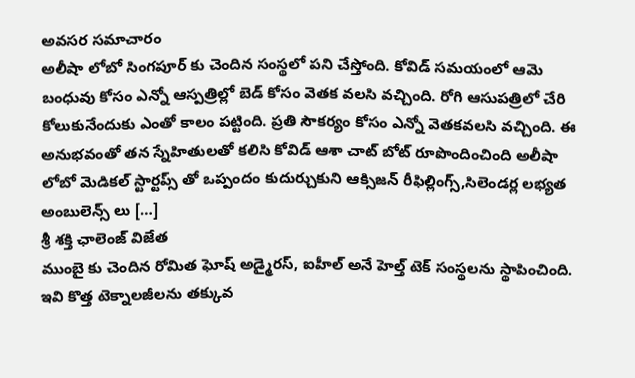అవసర సమాచారం
అలీషా లోబో సింగపూర్ కు చెందిన సంస్థలో పని చేస్తోంది. కోవిడ్ సమయంలో ఆమె బంధువు కోసం ఎన్నో ఆస్పత్రిల్లో బెడ్ కోసం వెతక వలసి వచ్చింది. రోగి ఆసుపత్రిలో చేరి కోలుకునేందుకు ఎంతో కాలం పట్టింది. ప్రతి సౌకర్యం కోసం ఎన్నో వెతకవలసి వచ్చింది. ఈ అనుభవంతో తన స్నేహితులతో కలిసి కోవిడ్ ఆశా చాట్ బోట్ రూపొందించింది అలీషా లోబో మెడికల్ స్టార్టప్స్ తో ఒప్పందం కుదుర్చుకుని ఆక్సిజన్ రీఫిల్లింగ్స్,సిలెండర్ల లభ్యత అంబులెన్స్ లు […]
శ్రీ శక్తి ఛాలెంజ్ విజేత
ముంబై కు చెందిన రోమిత ఘోష్ అడ్మైరస్, ఐహీల్ అనే హెల్త్ టెక్ సంస్థలను స్థాపించింది. ఇవి కొత్త టెక్నాలజీలను తక్కువ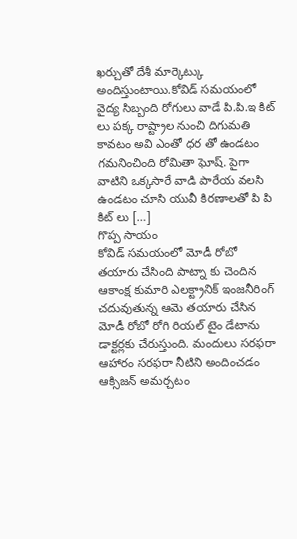ఖర్చుతో దేశీ మార్కెట్కు అందిస్తుంటాయి.కోవిడ్ సమయంలో వైద్య సిబ్బంది రోగులు వాడే పి.పి.ఇ కిట్ లు పక్క రాష్ట్రాల నుంచి దిగుమతి కావటం అవి ఎంతో ధర తో ఉండటం గమనించింది రోమితా ఘోష్. పైగా వాటిని ఒక్కసారే వాడి పారేయ వలసి ఉండటం చూసి యువీ కిరణాలతో పి పి కిట్ లు […]
గొప్ప సాయం
కోవిడ్ సమయంలో మోడీ రోబో తయారు చేసింది పాట్నా కు చెందిన ఆకాంక్ష కుమారి ఎలక్ట్రానిక్ ఇంజనీరింగ్ చదువుతున్న ఆమె తయారు చేసిన మోడీ రోబో రోగి రియల్ టైం డేటాను డాక్టర్లకు చేరుస్తుంది. మందులు సరఫరా ఆహారం సరఫరా నీటిని అందించడం ఆక్సిజన్ అమర్చటం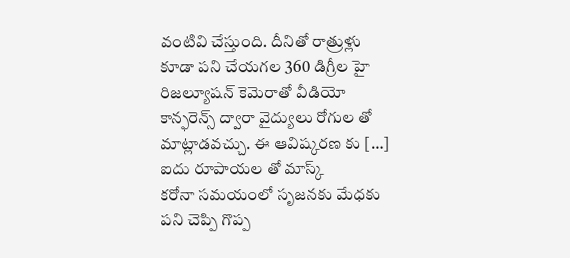వంటివి చేస్తుంది. దీనితో రాత్రుళ్లు కూడా పని చేయగల 360 డిగ్రీల హై రిజల్యూషన్ కెమెరాతో వీడియో కాన్ఫరెన్స్ ద్వారా వైద్యులు రోగుల తో మాట్లాడవచ్చు. ఈ ఆవిష్కరణ కు […]
ఐదు రూపాయల తో మాస్క్
కరోనా సమయంలో సృజనకు మేధకు పని చెప్పి గొప్ప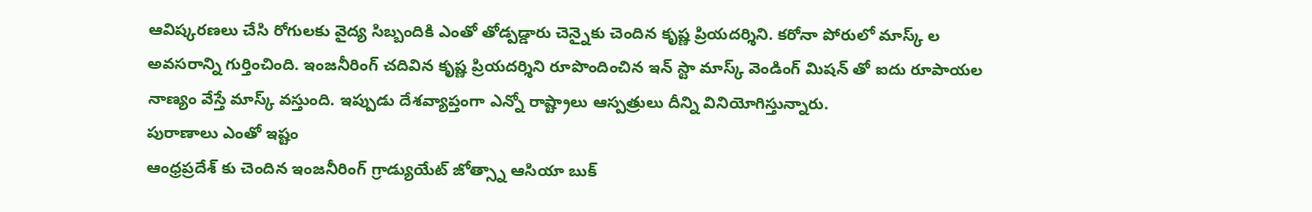ఆవిష్కరణలు చేసి రోగులకు వైద్య సిబ్బందికి ఎంతో తోడ్పడ్డారు చెన్నైకు చెందిన కృష్ణ ప్రియదర్శిని. కరోనా పోరులో మాస్క్ ల అవసరాన్ని గుర్తించింది. ఇంజనీరింగ్ చదివిన కృష్ణ ప్రియదర్శిని రూపొందించిన ఇన్ స్టా మాస్క్ వెండింగ్ మిషన్ తో ఐదు రూపాయల నాణ్యం వేస్తే మాస్క్ వస్తుంది. ఇప్పుడు దేశవ్యాప్తంగా ఎన్నో రాష్ట్రాలు ఆస్పత్రులు దీన్ని వినియోగిస్తున్నారు.
పురాణాలు ఎంతో ఇష్టం
ఆంధ్రప్రదేశ్ కు చెందిన ఇంజనీరింగ్ గ్రాడ్యుయేట్ జోత్స్నా ఆసియా బుక్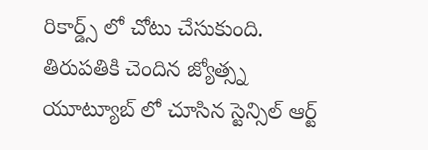రికార్డ్స్ లో చోటు చేసుకుంది. తిరుపతికి చెందిన జ్యోత్స్న యూట్యూబ్ లో చూసిన స్టెన్సిల్ ఆర్ట్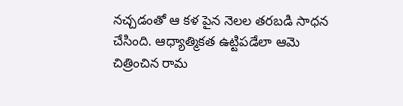నచ్చడంతో ఆ కళ పైన నెలల తరబడి సాధన చేసింది. ఆధ్యాత్మికత ఉట్టిపడేలా ఆమె చిత్రించిన రామ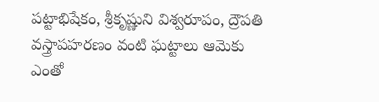పట్టాభిషేకం, శ్రీకృష్ణుని విశ్వరూపం, ద్రౌపతి వస్త్రాపహరణం వంటి ఘట్టాలు ఆమెకు ఎంతో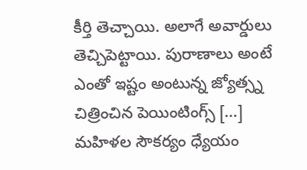కీర్తి తెచ్చాయి. అలాగే అవార్డులు తెచ్చిపెట్టాయి. పురాణాలు అంటే ఎంతో ఇష్టం అంటున్న జ్యోత్స్న చిత్రించిన పెయింటింగ్స్ […]
మహిళల సౌకర్యం ధ్యేయం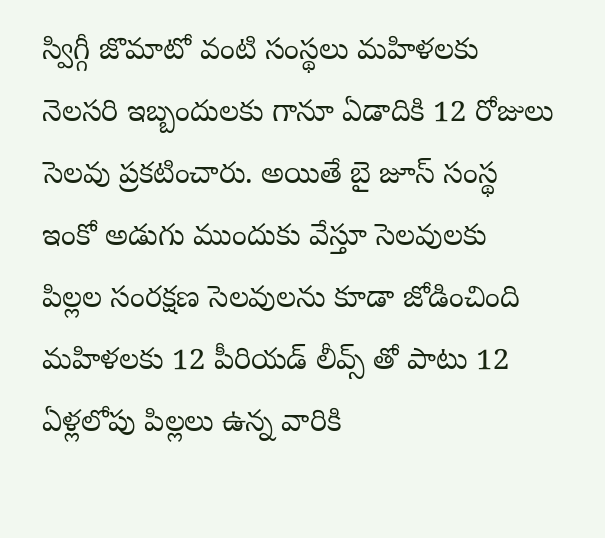స్విగ్గీ జొమాటో వంటి సంస్థలు మహిళలకు నెలసరి ఇబ్బందులకు గానూ ఏడాదికి 12 రోజులు సెలవు ప్రకటించారు. అయితే బై జూస్ సంస్థ ఇంకో అడుగు ముందుకు వేస్తూ సెలవులకు పిల్లల సంరక్షణ సెలవులను కూడా జోడించింది మహిళలకు 12 పీరియడ్ లీవ్స్ తో పాటు 12 ఏళ్లలోపు పిల్లలు ఉన్న వారికి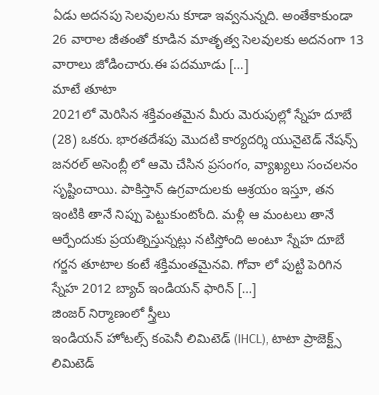ఏడు అదనపు సెలవులను కూడా ఇవ్వనున్నది. అంతేకాకుండా 26 వారాల జీతంతో కూడిన మాతృత్వ సెలవులకు అదనంగా 13 వారాలు జోడించారు.ఈ పదమూడు […]
మాటే తూటా
2021లో మెరిసిన శక్తివంతమైన మీరు మెరుపుల్లో స్నేహ దూబే (28) ఒకరు. భారతదేశపు మొదటి కార్యదర్శి యునైటెడ్ నేషన్స్ జనరల్ అసెంబ్లీ లో ఆమె చేసిన ప్రసంగం, వ్యాఖ్యలు సంచలనం సృష్టించాయి. పాకిస్తాన్ ఉగ్రవాదులకు ఆశ్రయం ఇస్తూ, తన ఇంటికి తానే నిప్పు పెట్టుకుంటోంది. మళ్లీ ఆ మంటలు తానే ఆర్పేందుకు ప్రయత్నిస్తున్నట్లు నటిస్తోంది అంటూ స్నేహ దూబే గర్జన తూటాల కంటే శక్తిమంతమైనవి. గోవా లో పుట్టి పెరిగిన స్నేహ 2012 బ్యాచ్ ఇండియన్ ఫారిన్ […]
జింజర్ నిర్మాణంలో స్త్రీలు
ఇండియన్ హోటల్స్ కంపెనీ లిమిటెడ్ (IHCL), టాటా ప్రాజెక్ట్స్ లిమిటెడ్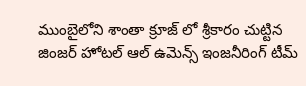ముంబైలోని శాంతా క్రూజ్ లో శ్రీకారం చుట్టిన జింజర్ హోటల్ ఆల్ ఉమెన్స్ ఇంజనీరింగ్ టీమ్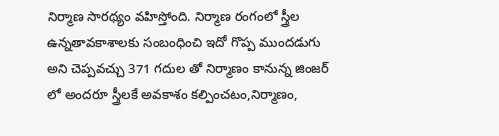నిర్మాణ సారథ్యం వహిస్తోంది. నిర్మాణ రంగంలో స్త్రీల ఉన్నతావకాశాలకు సంబంధించి ఇదో గొప్ప ముందడుగు అని చెప్పవచ్చు 371 గదుల తో నిర్మాణం కానున్న జింజర్ లో అందరూ స్త్రీలకే అవకాశం కల్పించటం,నిర్మాణం,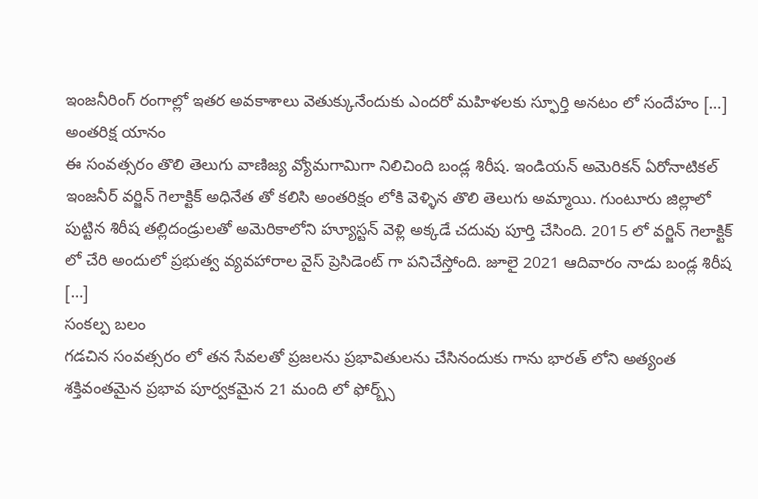ఇంజనీరింగ్ రంగాల్లో ఇతర అవకాశాలు వెతుక్కునేందుకు ఎందరో మహిళలకు స్ఫూర్తి అనటం లో సందేహం […]
అంతరిక్ష యానం
ఈ సంవత్సరం తొలి తెలుగు వాణిజ్య వ్యోమగామిగా నిలిచింది బండ్ల శిరీష. ఇండియన్ అమెరికన్ ఏరోనాటికల్ ఇంజనీర్ వర్జిన్ గెలాక్టిక్ అధినేత తో కలిసి అంతరిక్షం లోకి వెళ్ళిన తొలి తెలుగు అమ్మాయి. గుంటూరు జిల్లాలో పుట్టిన శిరీష తల్లిదండ్రులతో అమెరికాలోని హ్యూస్టన్ వెళ్లి అక్కడే చదువు పూర్తి చేసింది. 2015 లో వర్జిన్ గెలాక్టిక్ లో చేరి అందులో ప్రభుత్వ వ్యవహారాల వైస్ ప్రెసిడెంట్ గా పనిచేస్తోంది. జూలై 2021 ఆదివారం నాడు బండ్ల శిరీష […]
సంకల్ప బలం
గడచిన సంవత్సరం లో తన సేవలతో ప్రజలను ప్రభావితులను చేసినందుకు గాను భారత్ లోని అత్యంత శక్తివంతమైన ప్రభావ పూర్వకమైన 21 మంది లో ఫోర్బ్స్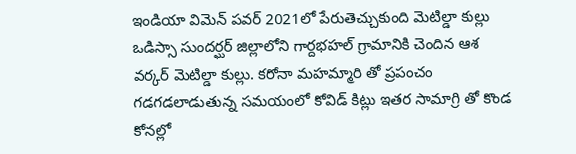ఇండియా విమెన్ పవర్ 2021లో పేరుతెచ్చుకుంది మెటిల్డా కుల్లు ఒడిస్సా సుందర్ఘర్ జిల్లాలోని గార్దభహల్ గ్రామానికి చెందిన ఆశ వర్కర్ మెటిల్డా కుల్లు. కరోనా మహమ్మారి తో ప్రపంచం గడగడలాడుతున్న సమయంలో కోవిడ్ కిట్లు ఇతర సామాగ్రి తో కొండ కోనల్లో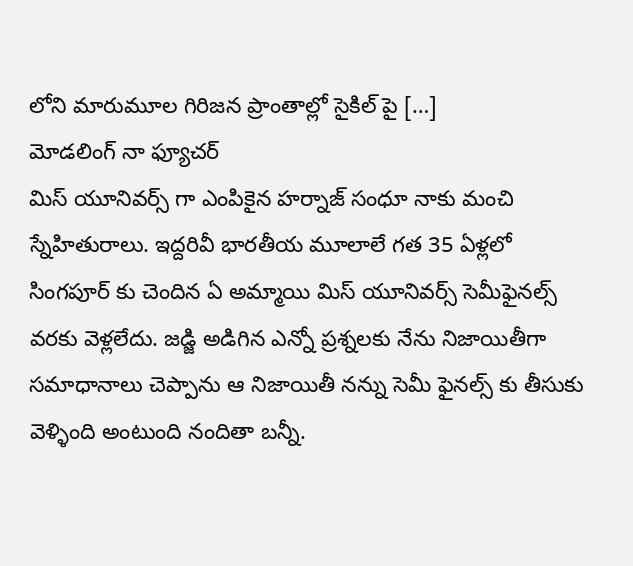లోని మారుమూల గిరిజన ప్రాంతాల్లో సైకిల్ పై […]
మోడలింగ్ నా ఫ్యూచర్
మిస్ యూనివర్స్ గా ఎంపికైన హర్నాజ్ సంధూ నాకు మంచి స్నేహితురాలు. ఇద్దరివీ భారతీయ మూలాలే గత 35 ఏళ్లలో సింగపూర్ కు చెందిన ఏ అమ్మాయి మిస్ యూనివర్స్ సెమీఫైనల్స్ వరకు వెళ్లలేదు. జడ్జి అడిగిన ఎన్నో ప్రశ్నలకు నేను నిజాయితీగా సమాధానాలు చెప్పాను ఆ నిజాయితీ నన్ను సెమీ ఫైనల్స్ కు తీసుకు వెళ్ళింది అంటుంది నందితా బన్నీ.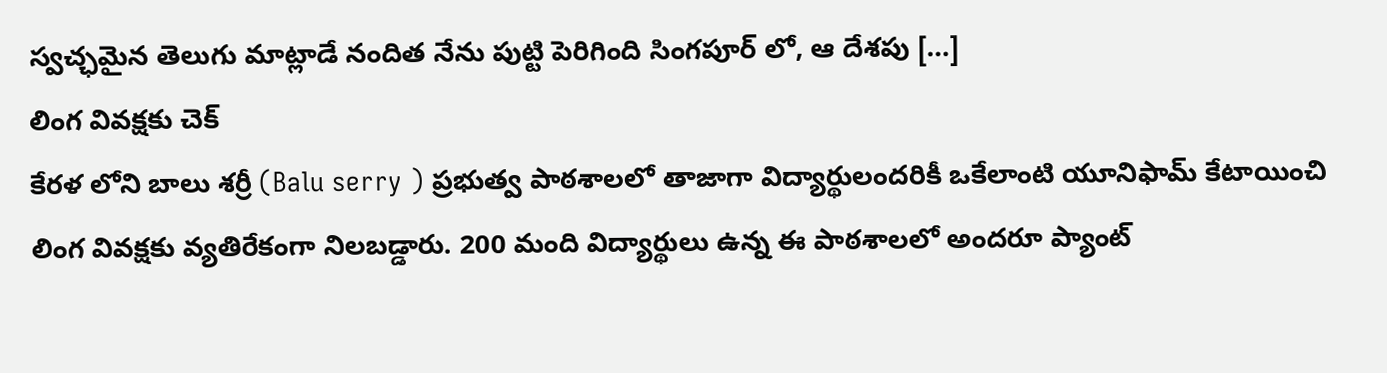స్వచ్ఛమైన తెలుగు మాట్లాడే నందిత నేను పుట్టి పెరిగింది సింగపూర్ లో, ఆ దేశపు […]
లింగ వివక్షకు చెక్
కేరళ లోని బాలు శర్రీ (Balu serry ) ప్రభుత్వ పాఠశాలలో తాజాగా విద్యార్థులందరికీ ఒకేలాంటి యూనిఫామ్ కేటాయించి లింగ వివక్షకు వ్యతిరేకంగా నిలబడ్డారు. 200 మంది విద్యార్థులు ఉన్న ఈ పాఠశాలలో అందరూ ప్యాంట్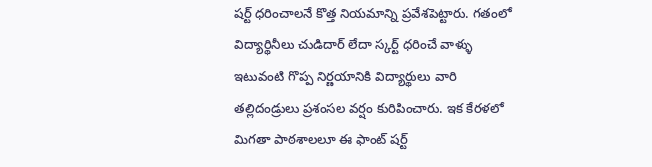షర్ట్ ధరించాలనే కొత్త నియమాన్ని ప్రవేశపెట్టారు. గతంలో విద్యార్థినీలు చుడిదార్ లేదా స్కర్ట్ ధరించే వాళ్ళు ఇటువంటి గొప్ప నిర్ణయానికి విద్యార్థులు వారి తల్లిదండ్రులు ప్రశంసల వర్షం కురిపించారు. ఇక కేరళలో మిగతా పాఠశాలలూ ఈ ఫాంట్ షర్ట్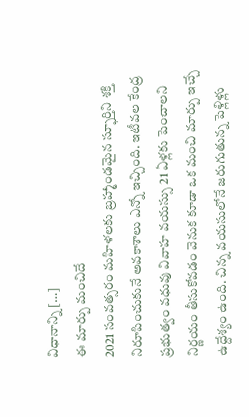విధానాన్ని […]
ఈ మార్పు మంచిదే
2021 సంవత్సరం మహిళలకు బ్రహ్మాండమైన స్ఫూర్తిని శక్తి నిరూపించుకునే అవకాశాలు ఎన్నో ఇచ్చింది. ఇటీవల కేంద్ర ప్రభుత్వం వధువు వివాహ వయస్సు 21 ఏళ్లకు పెంచాలని నిర్ణయం తీసుకోవడం వెనుక కూడా ఒక మంచి మార్పు ఇచ్చే ఉద్దేశ్యం ఉంది. చిన్న వయసులోనే జరుగుతున్న పెళ్లిళ్లు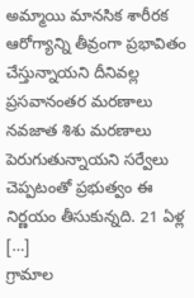అమ్మాయి మానసిక శారీరక ఆరోగ్యాన్ని తీవ్రంగా ప్రభావితం చేస్తున్నాయని దీనివల్ల ప్రసవానంతర మరణాలు నవజాత శిశు మరణాలు పెరుగుతున్నాయని సర్వేలు చెప్పటంతో ప్రభుత్వం ఈ నిర్ణయం తీసుకున్నది. 21 ఏళ్ల […]
గ్రామాల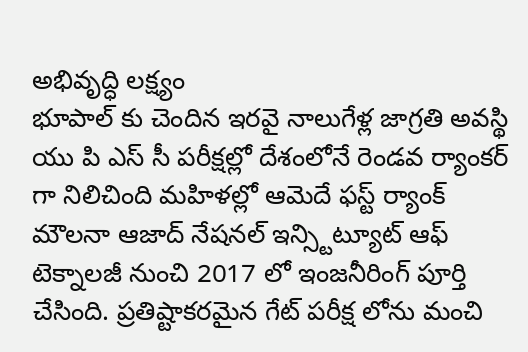అభివృద్ధి లక్ష్యం
భూపాల్ కు చెందిన ఇరవై నాలుగేళ్ల జాగ్రతి అవస్థి యు పి ఎస్ సీ పరీక్షల్లో దేశంలోనే రెండవ ర్యాంకర్ గా నిలిచింది మహిళల్లో ఆమెదే ఫస్ట్ ర్యాంక్ మౌలనా ఆజాద్ నేషనల్ ఇన్స్టిట్యూట్ ఆఫ్ టెక్నాలజీ నుంచి 2017 లో ఇంజనీరింగ్ పూర్తి చేసింది. ప్రతిష్టాకరమైన గేట్ పరీక్ష లోను మంచి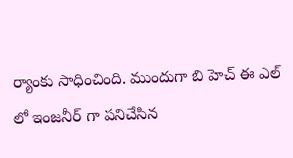ర్యాంకు సాధించింది. ముందుగా బి హెచ్ ఈ ఎల్ లో ఇంజనీర్ గా పనిచేసిన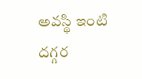అవస్థి ఇంటి దగ్గర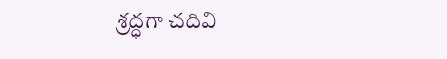శ్రద్ధగా చదివి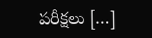పరీక్షలు […]